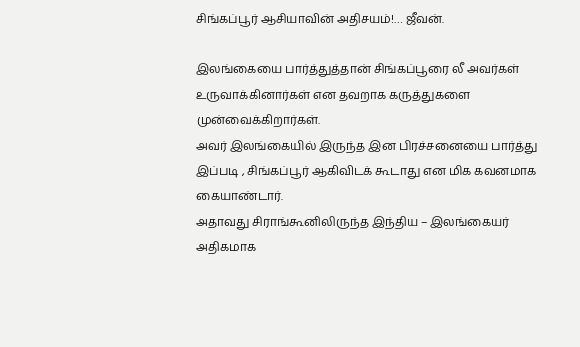சிங்கப்பூர் ஆசியாவின் அதிசயம்!… ஜீவன்.

இலங்கையை பார்த்துத்தான் சிங்கப்பூரை லீ அவர்கள் உருவாக்கினார்கள் என தவறாக கருத்துகளை முன்வைக்கிறார்கள்.
அவர் இலங்கையில் இருந்த இன பிரச்சனையை பார்த்து இப்படி , சிங்கப்பூர் ஆகிவிடக் கூடாது என மிக கவனமாக கையாண்டார்.
அதாவது சிராங்கூனிலிருந்த இந்திய – இலங்கையர் அதிகமாக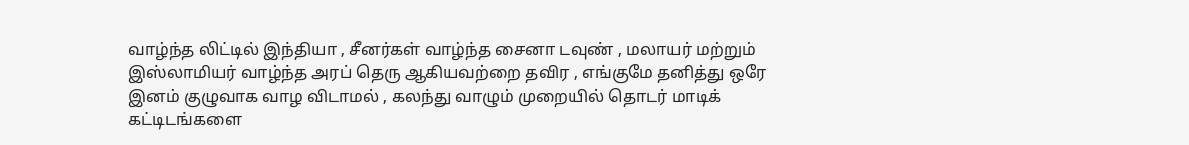வாழ்ந்த லிட்டில் இந்தியா , சீனர்கள் வாழ்ந்த சைனா டவுண் , மலாயர் மற்றும் இஸ்லாமியர் வாழ்ந்த அரப் தெரு ஆகியவற்றை தவிர , எங்குமே தனித்து ஒரே இனம் குழுவாக வாழ விடாமல் , கலந்து வாழும் முறையில் தொடர் மாடிக் கட்டிடங்களை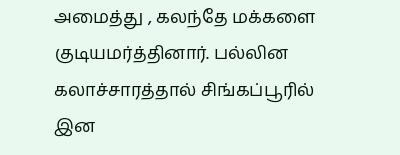அமைத்து , கலந்தே மக்களை குடியமர்த்தினார். பல்லின கலாச்சாரத்தால் சிங்கப்பூரில் இன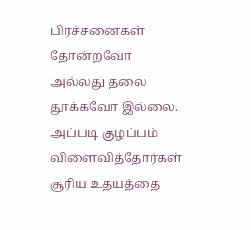பிரச்சனைகள் தோன்றவோ அல்லது தலை தூக்கவோ இல்லை. அப்படி குழப்பம் விளைவித்தோர்கள் சூரிய உதயத்தை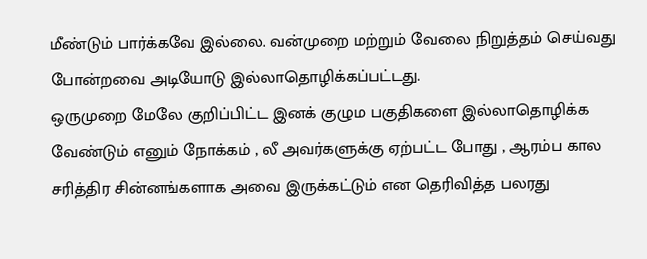மீண்டும் பார்க்கவே இல்லை. வன்முறை மற்றும் வேலை நிறுத்தம் செய்வது போன்றவை அடியோடு இல்லாதொழிக்கப்பட்டது.
ஒருமுறை மேலே குறிப்பிட்ட இனக் குழும பகுதிகளை இல்லாதொழிக்க வேண்டும் எனும் நோக்கம் , லீ அவர்களுக்கு ஏற்பட்ட போது , ஆரம்ப கால சரித்திர சின்னங்களாக அவை இருக்கட்டும் என தெரிவித்த பலரது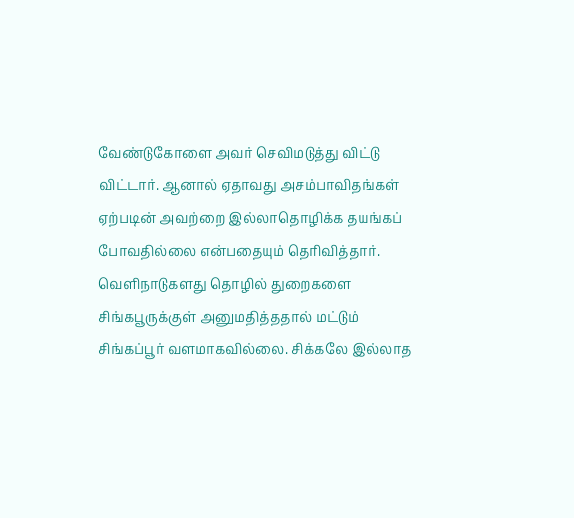வேண்டுகோளை அவர் செவிமடுத்து விட்டு விட்டார். ஆனால் ஏதாவது அசம்பாவிதங்கள் ஏற்படின் அவற்றை இல்லாதொழிக்க தயங்கப் போவதில்லை என்பதையும் தெரிவித்தார்.
வெளிநாடுகளது தொழில் துறைகளை சிங்கபூருக்குள் அனுமதித்ததால் மட்டும் சிங்கப்பூர் வளமாகவில்லை. சிக்கலே இல்லாத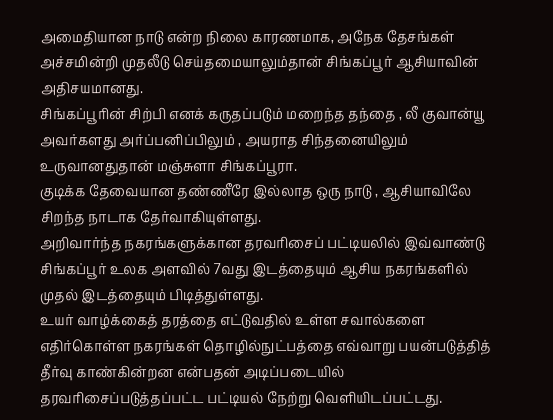அமைதியான நாடு என்ற நிலை காரணமாக, அநேக தேசங்கள் அச்சமின்றி முதலீடு செய்தமையாலும்தான் சிங்கப்பூர் ஆசியாவின் அதிசயமானது.
சிங்கப்பூரின் சிற்பி எனக் கருதப்படும் மறைந்த தந்தை , லீ குவான்யூ அவர்களது அர்ப்பனிப்பிலும் , அயராத சிந்தனையிலும் உருவானதுதான் மஞ்சுளா சிங்கப்பூரா.
குடிக்க தேவையான தண்ணீரே இல்லாத ஒரு நாடு , ஆசியாவிலே சிறந்த நாடாக தேர்வாகியுள்ளது.
அறிவார்ந்த நகரங்களுக்கான தரவரிசைப் பட்டியலில் இவ்வாண்டு சிங்கப்பூர் உலக அளவில் 7வது இடத்தையும் ஆசிய நகரங்களில் முதல் இடத்தையும் பிடித்துள்ளது.
உயர் வாழ்க்கைத் தரத்தை எட்டுவதில் உள்ள சவால்களை எதிர்கொள்ள நகரங்கள் தொழில்நுட்பத்தை எவ்வாறு பயன்படுத்தித் தீர்வு காண்கின்றன என்பதன் அடிப்படையில் தரவரிசைப்படுத்தப்பட்ட பட்டியல் நேற்று வெளியிடப்பட்டது.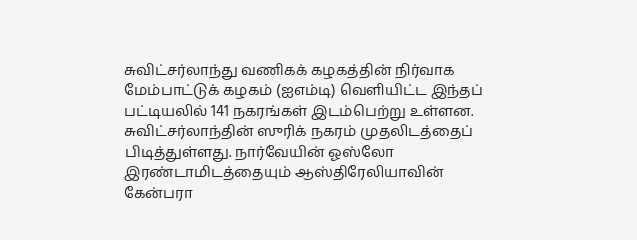சுவிட்சர்லாந்து வணிகக் கழகத்தின் நிர்வாக மேம்பாட்டுக் கழகம் (ஐஎம்டி) வெளியிட்ட இந்தப் பட்டியலில் 141 நகரங்கள் இடம்பெற்று உள்ளன.
சுவிட்சர்லாந்தின் ஸுரிக் நகரம் முதலிடத்தைப் பிடித்துள்ளது. நார்வேயின் ஓஸ்லோ இரண்டாமிடத்தையும் ஆஸ்திரேலியாவின் கேன்பரா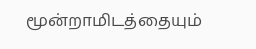மூன்றாமிடத்தையும்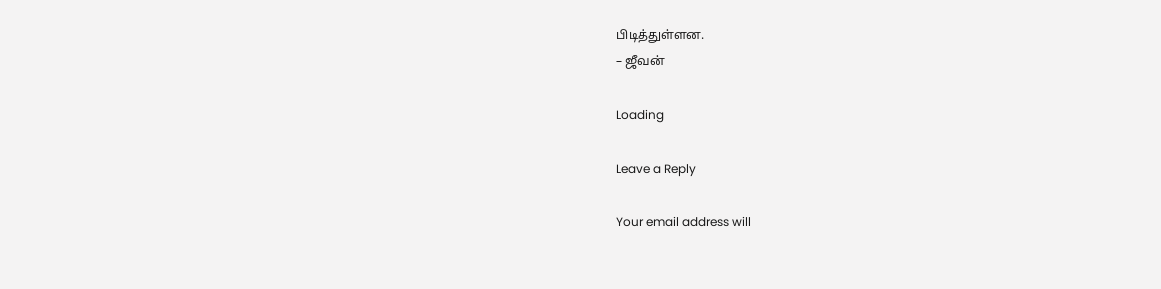பிடித்துள்ளன.
– ஜீவன்

Loading

Leave a Reply

Your email address will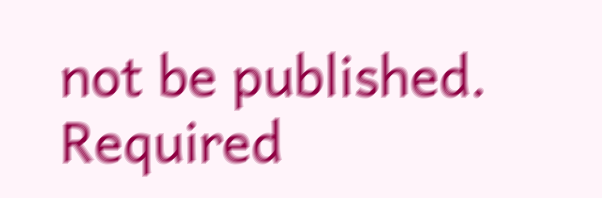not be published. Required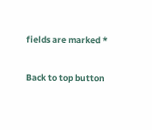fields are marked *

Back to top button